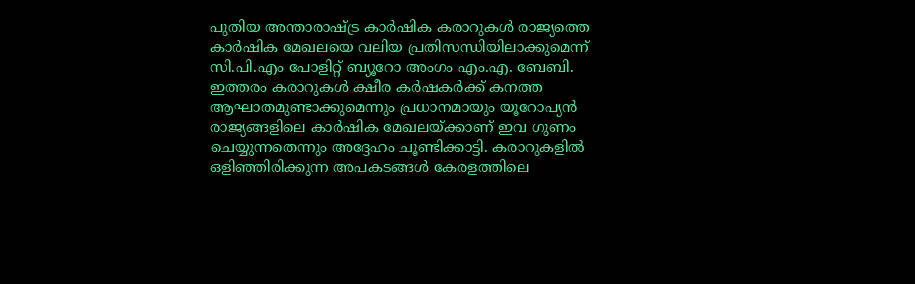പുതിയ അന്താരാഷ്ട്ര കാർഷിക കരാറുകൾ രാജ്യത്തെ കാർഷിക മേഖലയെ വലിയ പ്രതിസന്ധിയിലാക്കുമെന്ന് സി.പി.എം പോളിറ്റ് ബ്യൂറോ അംഗം എം.എ. ബേബി. ഇത്തരം കരാറുകൾ ക്ഷീര കർഷകർക്ക് കനത്ത ആഘാതമുണ്ടാക്കുമെന്നും പ്രധാനമായും യൂറോപ്യൻ രാജ്യങ്ങളിലെ കാർഷിക മേഖലയ്ക്കാണ് ഇവ ഗുണം ചെയ്യുന്നതെന്നും അദ്ദേഹം ചൂണ്ടിക്കാട്ടി. കരാറുകളിൽ ഒളിഞ്ഞിരിക്കുന്ന അപകടങ്ങൾ കേരളത്തിലെ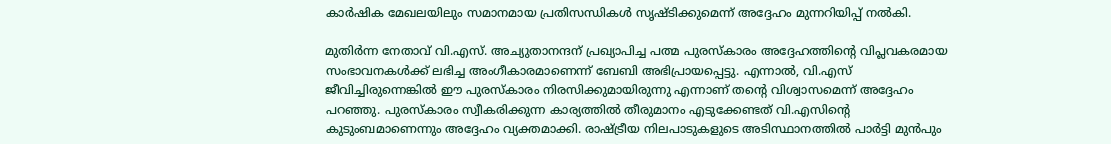കാർഷിക മേഖലയിലും സമാനമായ പ്രതിസന്ധികൾ സൃഷ്ടിക്കുമെന്ന് അദ്ദേഹം മുന്നറിയിപ്പ് നൽകി.

മുതിർന്ന നേതാവ് വി.എസ്. അച്യുതാനന്ദന് പ്രഖ്യാപിച്ച പത്മ പുരസ്കാരം അദ്ദേഹത്തിന്റെ വിപ്ലവകരമായ സംഭാവനകൾക്ക് ലഭിച്ച അംഗീകാരമാണെന്ന് ബേബി അഭിപ്രായപ്പെട്ടു. എന്നാൽ, വി.എസ് ജീവിച്ചിരുന്നെങ്കിൽ ഈ പുരസ്കാരം നിരസിക്കുമായിരുന്നു എന്നാണ് തന്റെ വിശ്വാസമെന്ന് അദ്ദേഹം പറഞ്ഞു. പുരസ്കാരം സ്വീകരിക്കുന്ന കാര്യത്തിൽ തീരുമാനം എടുക്കേണ്ടത് വി.എസിന്റെ കുടുംബമാണെന്നും അദ്ദേഹം വ്യക്തമാക്കി. രാഷ്ട്രീയ നിലപാടുകളുടെ അടിസ്ഥാനത്തിൽ പാർട്ടി മുൻപും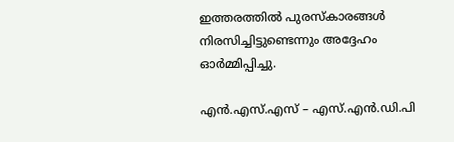ഇത്തരത്തിൽ പുരസ്കാരങ്ങൾ നിരസിച്ചിട്ടുണ്ടെന്നും അദ്ദേഹം ഓർമ്മിപ്പിച്ചു.

എൻ.എസ്.എസ് – എസ്.എൻ.ഡി.പി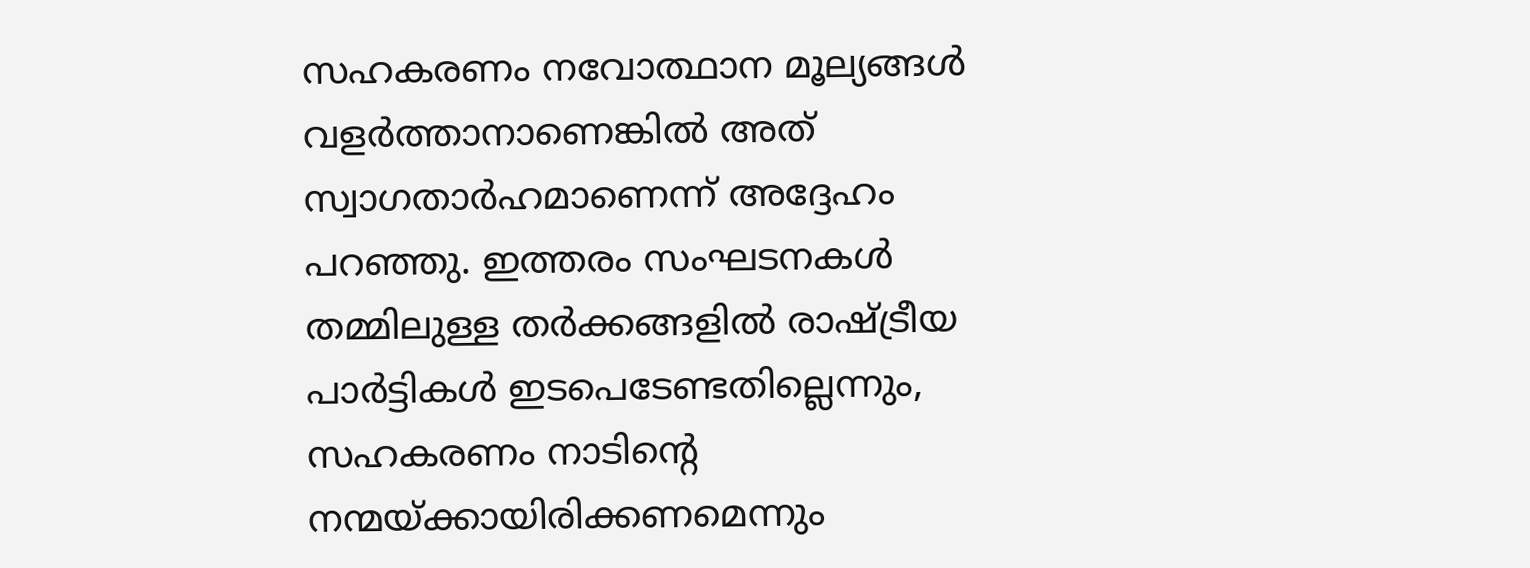സഹകരണം നവോത്ഥാന മൂല്യങ്ങൾ വളർത്താനാണെങ്കിൽ അത് സ്വാഗതാർഹമാണെന്ന് അദ്ദേഹം പറഞ്ഞു. ഇത്തരം സംഘടനകൾ തമ്മിലുള്ള തർക്കങ്ങളിൽ രാഷ്ട്രീയ പാർട്ടികൾ ഇടപെടേണ്ടതില്ലെന്നും, സഹകരണം നാടിന്റെ നന്മയ്ക്കായിരിക്കണമെന്നും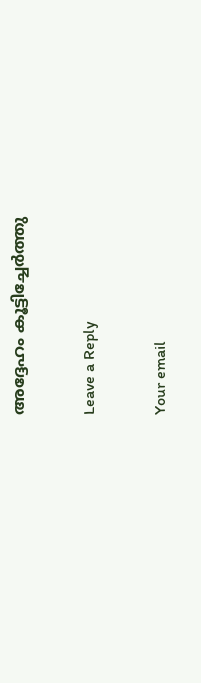അദ്ദേഹം കൂട്ടിച്ചേർത്തു

Leave a Reply

Your email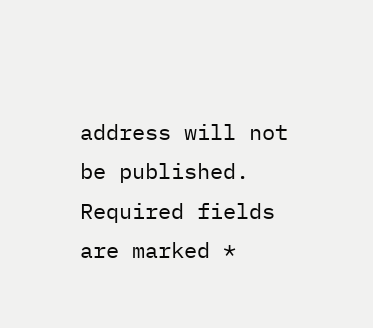address will not be published. Required fields are marked *